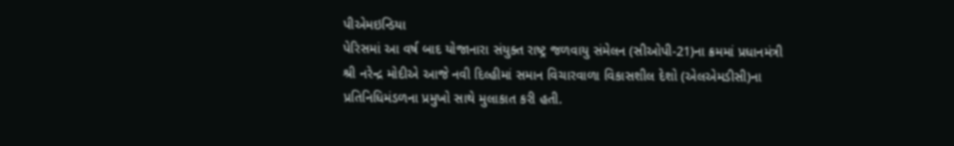પીએમઇન્ડિયા
પેરિસમાં આ વર્ષ બાદ યોજાનારા સંયુક્ત રાષ્ટ્ર જળવાયુ સંમેલન (સીઓપી-21)ના ક્રમમાં પ્રધાનમંત્રી શ્રી નરેન્દ્ર મોદીએ આજે નવી દિલ્હીમાં સમાન વિચારવાળા વિકાસશીલ દેશો (એલએમડીસી)ના પ્રતિનિધિમંડળના પ્રમુખો સાથે મુલાકાત કરી હતી.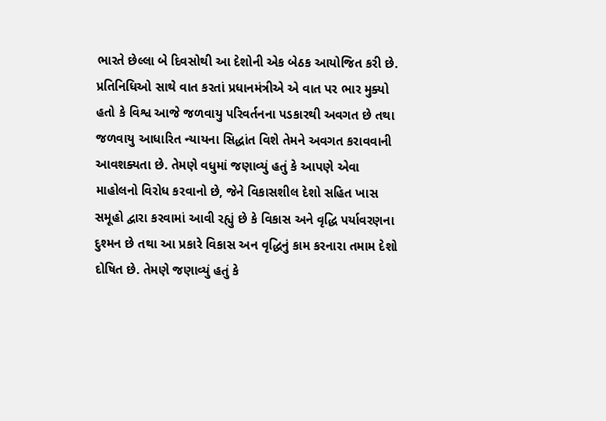ભારતે છેલ્લા બે દિવસોથી આ દેશોની એક બેઠક આયોજિત કરી છે.
પ્રતિનિધિઓ સાથે વાત કરતાં પ્રધાનમંત્રીએ એ વાત પર ભાર મુક્યો હતો કે વિશ્વ આજે જળવાયુ પરિવર્તનના પડકારથી અવગત છે તથા જળવાયુ આધારિત ન્યાયના સિદ્ધાંત વિશે તેમને અવગત કરાવવાની આવશક્યતા છે. તેમણે વધુમાં જણાવ્યું હતું કે આપણે એવા માહોલનો વિરોધ કરવાનો છે, જેને વિકાસશીલ દેશો સહિત ખાસ સમૂહો દ્વારા કરવામાં આવી રહ્યું છે કે વિકાસ અને વૃદ્ધિ પર્યાવરણના દુશ્મન છે તથા આ પ્રકારે વિકાસ અન વૃદ્ધિનું કામ કરનારા તમામ દેશો દોષિત છે. તેમણે જણાવ્યું હતું કે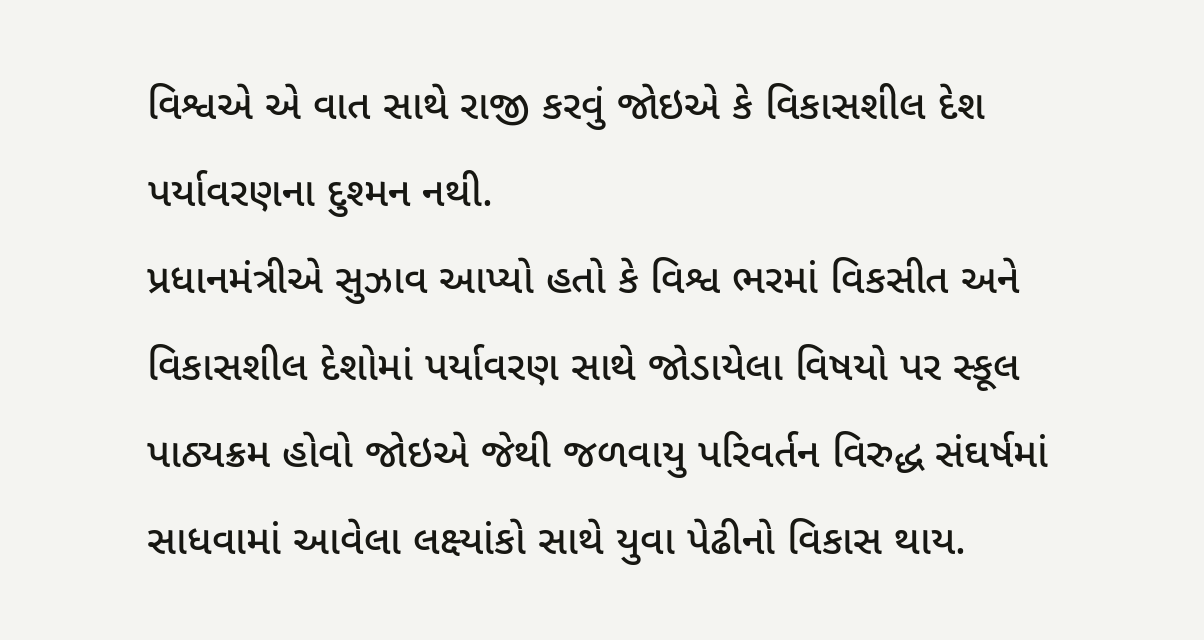વિશ્વએ એ વાત સાથે રાજી કરવું જોઇએ કે વિકાસશીલ દેશ પર્યાવરણના દુશ્મન નથી.
પ્રધાનમંત્રીએ સુઝાવ આપ્યો હતો કે વિશ્વ ભરમાં વિકસીત અને વિકાસશીલ દેશોમાં પર્યાવરણ સાથે જોડાયેલા વિષયો પર સ્કૂલ પાઠ્યક્રમ હોવો જોઇએ જેથી જળવાયુ પરિવર્તન વિરુદ્ધ સંઘર્ષમાં સાધવામાં આવેલા લક્ષ્યાંકો સાથે યુવા પેઢીનો વિકાસ થાય.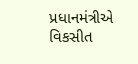પ્રધાનમંત્રીએ વિકસીત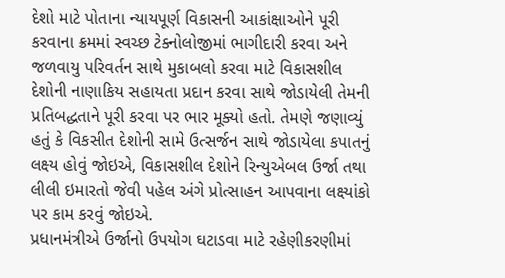દેશો માટે પોતાના ન્યાયપૂર્ણ વિકાસની આકાંક્ષાઓને પૂરી કરવાના ક્રમમાં સ્વચ્છ ટેક્નોલોજીમાં ભાગીદારી કરવા અને જળવાયુ પરિવર્તન સાથે મુકાબલો કરવા માટે વિકાસશીલ દેશોની નાણાકિય સહાયતા પ્રદાન કરવા સાથે જોડાયેલી તેમની પ્રતિબદ્ધતાને પૂરી કરવા પર ભાર મૂક્યો હતો. તેમણે જણાવ્યું હતું કે વિકસીત દેશોની સામે ઉત્સર્જન સાથે જોડાયેલા કપાતનું લક્ષ્ય હોવું જોઇએ, વિકાસશીલ દેશોને રિન્યુએબલ ઉર્જા તથા લીલી ઇમારતો જેવી પહેલ અંગે પ્રોત્સાહન આપવાના લક્ષ્યાંકો પર કામ કરવું જોઇએ.
પ્રધાનમંત્રીએ ઉર્જાનો ઉપયોગ ઘટાડવા માટે રહેણીકરણીમાં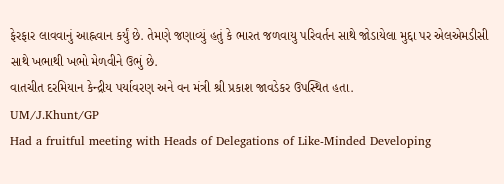ફેરફાર લાવવાનું આહ્નવાન કર્યું છે. તેમણે જણાવ્યું હતું કે ભારત જળવાયુ પરિવર્તન સાથે જોડાયેલા મુદ્દા પર એલએમડીસી સાથે ખભાથી ખભો મેળવીને ઉભું છે.
વાતચીત દરમિયાન કેન્દ્રીય પર્યાવરણ અને વન મંત્રી શ્રી પ્રકાશ જાવડેકર ઉપસ્થિત હતા.
UM/J.Khunt/GP
Had a fruitful meeting with Heads of Delegations of Like-Minded Developing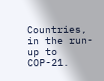Countries, in the run-up to COP-21.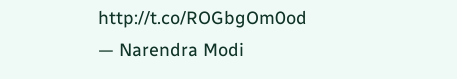http://t.co/ROGbgOm0od
— Narendra Modi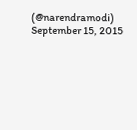(@narendramodi) September 15, 2015